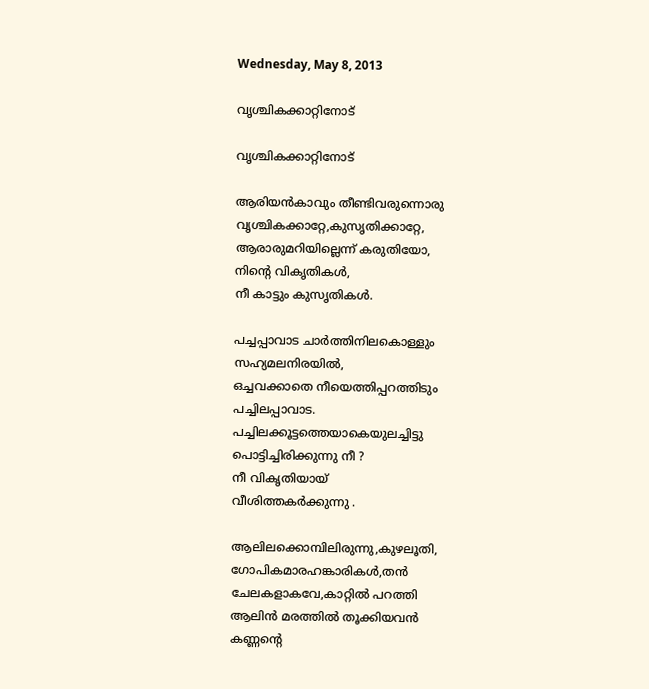Wednesday, May 8, 2013

വൃശ്ചികക്കാറ്റിനോട്

വൃശ്ചികക്കാറ്റിനോട്

ആരിയൻകാവും തീണ്ടിവരുന്നൊരു
വൃശ്ചികക്കാറ്റേ,കുസൃതിക്കാറ്റേ,
ആരാരുമറിയില്ലെന്ന് കരുതിയോ,
നിന്റെ വികൃതികൾ,
നീ കാട്ടും കുസൃതികൾ.

പച്ചപ്പാവാട ചാർത്തിനിലകൊള്ളും
സഹ്യമലനിരയിൽ,
ഒച്ചവക്കാതെ നീയെത്തിപ്പറത്തിടും
പച്ചിലപ്പാവാട.
പച്ചിലക്കൂട്ടത്തെയാകെയുലച്ചിട്ടു
പൊട്ടിച്ചിരിക്കുന്നു നീ ?
നീ വികൃതിയായ്
വീശിത്തകർക്കുന്നു .

ആലിലക്കൊമ്പിലിരുന്നു,കുഴലൂതി,
ഗോപികമാരഹങ്കാരികൾ,തൻ
ചേലകളാകവേ,കാറ്റിൽ പറത്തി
ആലിൻ മരത്തിൽ തൂക്കിയവൻ
കണ്ണന്റെ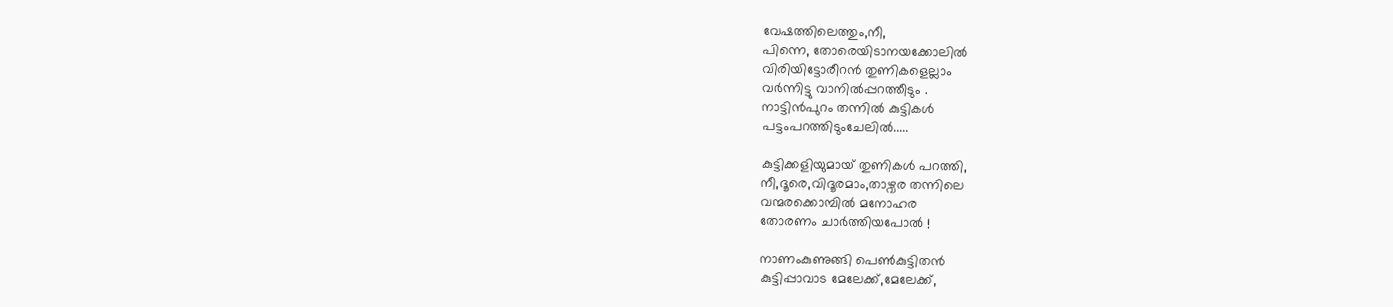വേഷത്തിലെത്തും,നീ,
പിന്നെ, തോരെയിടാനയക്കോലിൽ
വിരിയിട്ടോരീറൻ തുണികളെല്ലാം
വർന്നിട്ടു വാനിൽപ്പറത്തീടും .
നാട്ടിൻപുറം തന്നിൽ കുട്ടികൾ
പട്ടംപറത്തിടുംചേലിൽ.....

കുട്ടിക്കളിയുമായ് തുണികൾ പറത്തി,
നീ,ദൂരെ,വിദൂരമാം,താഴ്വര തന്നിലെ
വന്മരക്കൊമ്പിൽ മനോഹര
തോരണം ചാർത്തിയപോൽ !

നാണംകുണുങ്ങി പെണ്‍കുട്ടിതൻ
കുട്ടിപ്പാവാട മേലേക്ക്,മേലേക്ക്,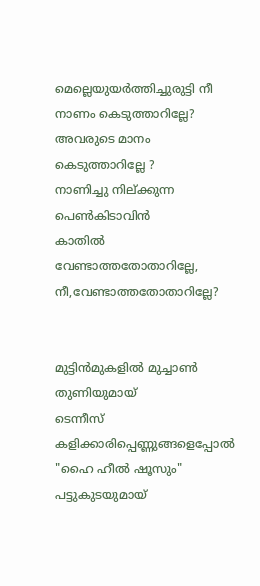മെല്ലെയുയർത്തിച്ചുരുട്ടി നീ
നാണം കെടുത്താറില്ലേ?
അവരുടെ മാനം കെടുത്താറില്ലേ ?
നാണിച്ചു നില്ക്കുന്ന പെണ്‍കിടാവിൻ
കാതിൽ വേണ്ടാത്തതോതാറില്ലേ,
നീ,വേണ്ടാത്തതോതാറില്ലേ?


മുട്ടിൻമുകളിൽ മുച്ചാണ്‍ തുണിയുമായ്‌
ടെന്നീസ് കളിക്കാരിപ്പെണ്ണുങ്ങളെപ്പോൽ
"ഹൈ ഹീൽ ഷൂസും" പട്ടുകുടയുമായ്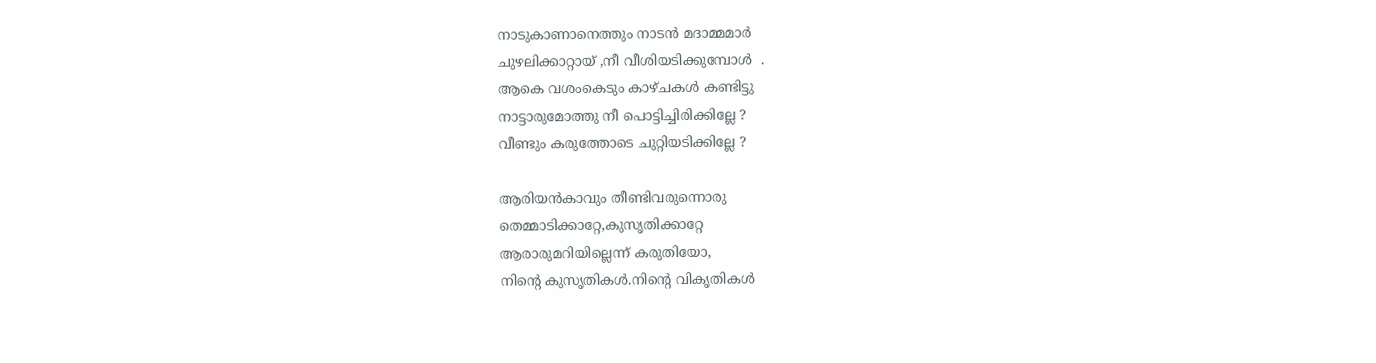നാടുകാണാനെത്തും നാടൻ മദാമ്മമാർ
ചുഴലിക്കാറ്റായ് ,നീ വീശിയടിക്കുമ്പോൾ  .
ആകെ വശംകെടും കാഴ്ചകൾ കണ്ടിട്ടു
നാട്ടാരുമോത്തു നീ പൊട്ടിച്ചിരിക്കില്ലേ ?
വീണ്ടും കരുത്തോടെ ചുറ്റിയടിക്കില്ലേ ?

ആരിയൻകാവും തീണ്ടിവരുന്നൊരു
തെമ്മാടിക്കാറ്റേ,കുസൃതിക്കാറ്റേ
ആരാരുമറിയില്ലെന്ന് കരുതിയോ,
നിന്റെ കുസൃതികൾ.നിന്റെ വികൃതികൾ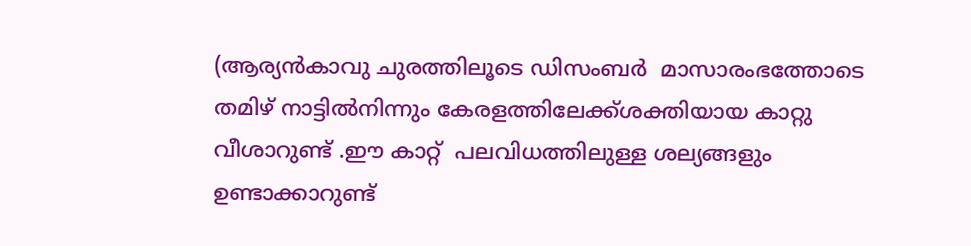(ആര്യൻകാവു ചുരത്തിലൂടെ ഡിസംബർ  മാസാരംഭത്തോടെ തമിഴ് നാട്ടിൽനിന്നും കേരളത്തിലേക്ക്ശക്തിയായ കാറ്റു വീശാറുണ്ട് .ഈ കാറ്റ്  പലവിധത്തിലുള്ള ശല്യങ്ങളും ഉണ്ടാക്കാറുണ്ട്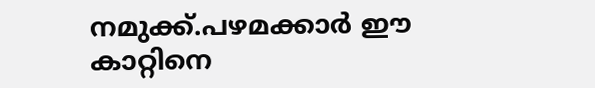നമുക്ക്.പഴമക്കാർ ഈ കാറ്റിനെ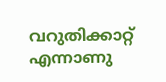വറുതിക്കാറ്റ് എന്നാണു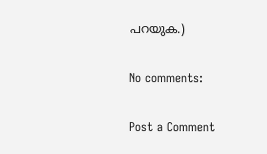പറയുക.)

No comments:

Post a Comment